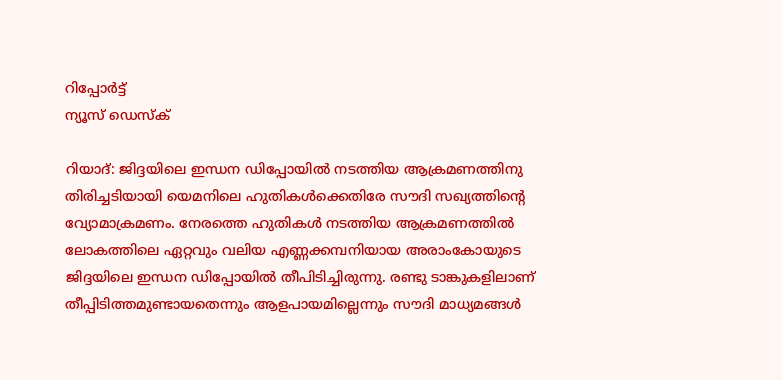റിപ്പോര്‍ട്ട്
ന്യൂസ് ഡെസ്ക്

റിയാദ്: ജിദ്ദയിലെ ഇന്ധന ഡിപ്പോയില്‍ നടത്തിയ ആക്രമണത്തിനു തിരിച്ചടിയായി യെമനിലെ ഹുതികള്‍ക്കെതിരേ സൗദി സഖ്യത്തിന്റെ വ്യോമാക്രമണം. നേരത്തെ ഹുതികള്‍ നടത്തിയ ആക്രമണത്തില്‍ ലോകത്തിലെ ഏറ്റവും വലിയ എണ്ണക്കമ്പനിയായ അരാംകോയുടെ ജിദ്ദയിലെ ഇന്ധന ഡിപ്പോയില്‍ തീപിടിച്ചിരുന്നു. രണ്ടു ടാങ്കുകളിലാണ് തീപ്പിടിത്തമുണ്ടായതെന്നും ആളപായമില്ലെന്നും സൗദി മാധ്യമങ്ങള്‍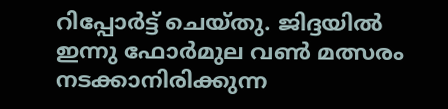റിപ്പോര്‍ട്ട് ചെയ്തു. ജിദ്ദയില്‍ ഇന്നു ഫോര്‍മുല വണ്‍ മത്സരം നടക്കാനിരിക്കുന്ന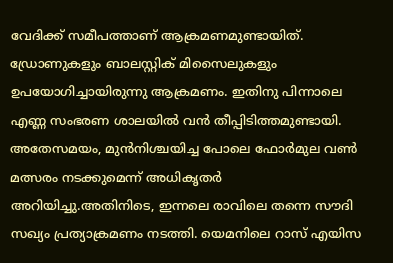വേദിക്ക് സമീപത്താണ് ആക്രമണമുണ്ടായിത്. ഡ്രോണുകളും ബാലസ്റ്റിക് മിസൈലുകളും ഉപയോഗിച്ചായിരുന്നു ആക്രമണം. ഇതിനു പിന്നാലെ എണ്ണ സംഭരണ ശാലയില്‍ വന്‍ തീപ്പിടിത്തമുണ്ടായി. അതേസമയം, മുന്‍നിശ്ചയിച്ച പോലെ ഫോര്‍മുല വണ്‍ മത്സരം നടക്കുമെന്ന് അധികൃതര്‍ അറിയിച്ചു.അതിനിടെ, ഇന്നലെ രാവിലെ തന്നെ സൗദി സഖ്യം പ്രത്യാക്രമണം നടത്തി. യെമനിലെ റാസ് എയിസ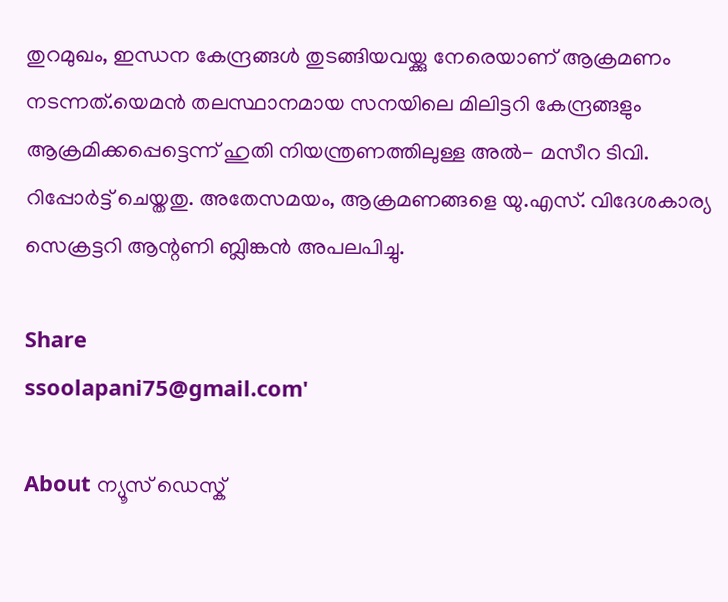തുറമുഖം, ഇന്ധന കേന്ദ്രങ്ങള്‍ തുടങ്ങിയവയ്ക്കു നേരെയാണ് ആക്രമണം നടന്നത്.യെമന്‍ തലസ്ഥാനമായ സനയിലെ മിലിട്ടറി കേന്ദ്രങ്ങളും ആക്രമിക്കപ്പെട്ടെന്ന് ഹുതി നിയന്ത്രണത്തിലുള്ള അല്‍- മസീറ ടിവി. റിപ്പോര്‍ട്ട് ചെയ്തതു. അതേസമയം, ആക്രമണങ്ങളെ യു.എസ്. വിദേശകാര്യ സെക്രട്ടറി ആന്റണി ബ്ലിങ്കന്‍ അപലപിച്ചു.

Share
ssoolapani75@gmail.com'

About ന്യൂസ് ഡെസ്ക്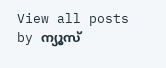View all posts by ന്യൂസ്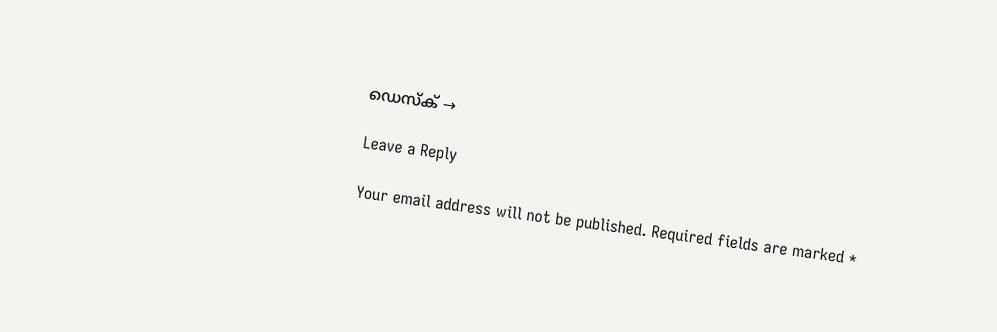ഡെസ്ക് →

Leave a Reply

Your email address will not be published. Required fields are marked *